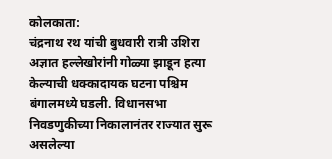कोलकाता:
चंद्रनाथ रथ यांची बुधवारी रात्री उशिरा अज्ञात हल्लेखोरांनी गोळ्या झाडून हत्या केल्याची धक्कादायक घटना पश्चिम बंगालमध्ये घडली. विधानसभा निवडणुकीच्या निकालानंतर राज्यात सुरू असलेल्या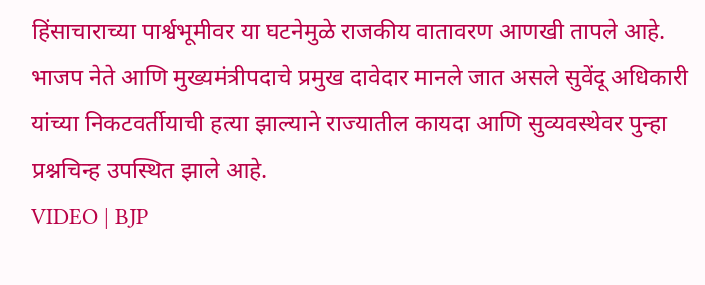हिंसाचाराच्या पार्श्वभूमीवर या घटनेमुळे राजकीय वातावरण आणखी तापले आहे. भाजप नेते आणि मुख्यमंत्रीपदाचे प्रमुख दावेदार मानले जात असले सुवेंदू अधिकारी यांच्या निकटवर्तीयाची हत्या झाल्याने राज्यातील कायदा आणि सुव्यवस्थेवर पुन्हा प्रश्नचिन्ह उपस्थित झाले आहे.
VIDEO | BJP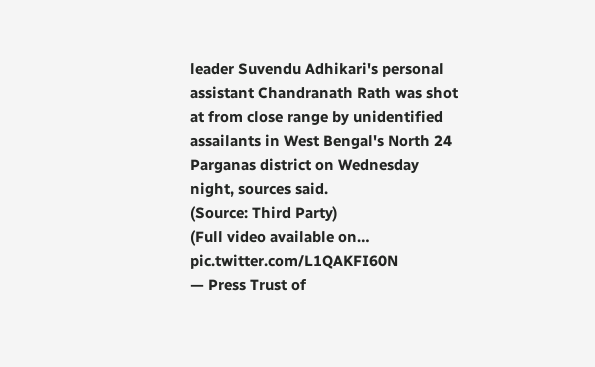leader Suvendu Adhikari's personal assistant Chandranath Rath was shot at from close range by unidentified assailants in West Bengal's North 24 Parganas district on Wednesday night, sources said.
(Source: Third Party)
(Full video available on… pic.twitter.com/L1QAKFI60N
— Press Trust of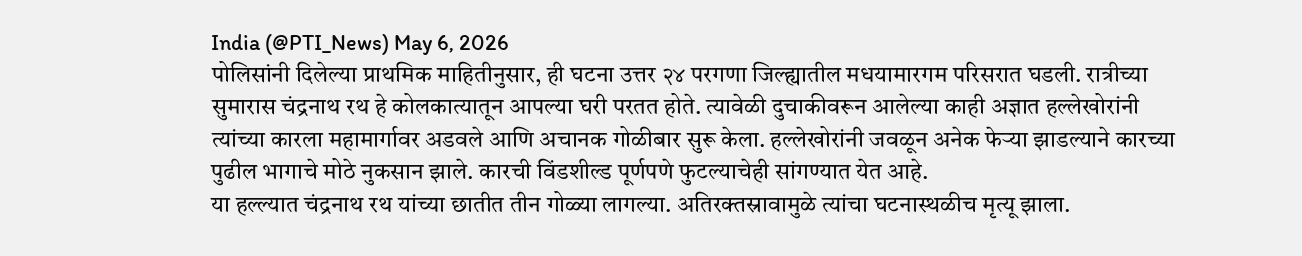India (@PTI_News) May 6, 2026
पोलिसांनी दिलेल्या प्राथमिक माहितीनुसार, ही घटना उत्तर २४ परगणा जिल्ह्यातील मधयामारगम परिसरात घडली. रात्रीच्या सुमारास चंद्रनाथ रथ हे कोलकात्यातून आपल्या घरी परतत होते. त्यावेळी दुचाकीवरून आलेल्या काही अज्ञात हल्लेखोरांनी त्यांच्या कारला महामार्गावर अडवले आणि अचानक गोळीबार सुरू केला. हल्लेखोरांनी जवळून अनेक फेऱ्या झाडल्याने कारच्या पुढील भागाचे मोठे नुकसान झाले. कारची विंडशील्ड पूर्णपणे फुटल्याचेही सांगण्यात येत आहे.
या हल्ल्यात चंद्रनाथ रथ यांच्या छातीत तीन गोळ्या लागल्या. अतिरक्तस्रावामुळे त्यांचा घटनास्थळीच मृत्यू झाला.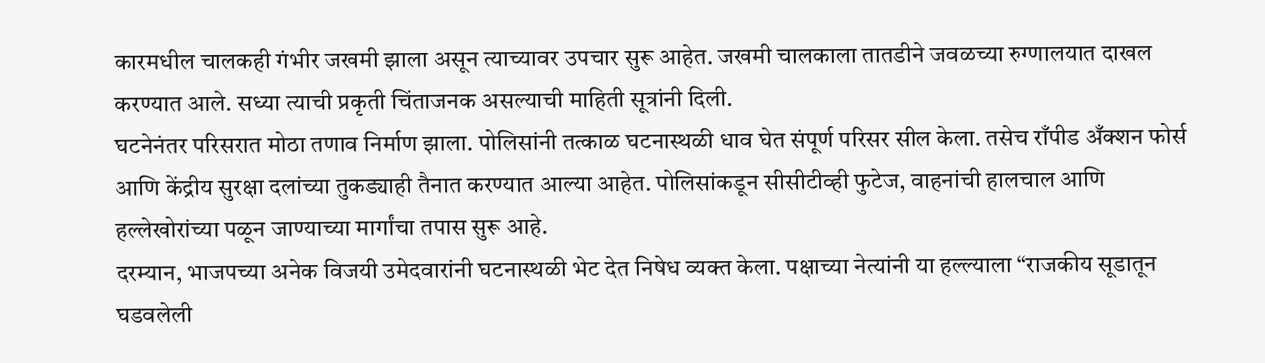कारमधील चालकही गंभीर जखमी झाला असून त्याच्यावर उपचार सुरू आहेत. जखमी चालकाला तातडीने जवळच्या रुग्णालयात दाखल करण्यात आले. सध्या त्याची प्रकृती चिंताजनक असल्याची माहिती सूत्रांनी दिली.
घटनेनंतर परिसरात मोठा तणाव निर्माण झाला. पोलिसांनी तत्काळ घटनास्थळी धाव घेत संपूर्ण परिसर सील केला. तसेच राँपीड अँक्शन फोर्स आणि केंद्रीय सुरक्षा दलांच्या तुकड्याही तैनात करण्यात आल्या आहेत. पोलिसांकडून सीसीटीव्ही फुटेज, वाहनांची हालचाल आणि हल्लेखोरांच्या पळून जाण्याच्या मार्गांचा तपास सुरू आहे.
दरम्यान, भाजपच्या अनेक विजयी उमेदवारांनी घटनास्थळी भेट देत निषेध व्यक्त केला. पक्षाच्या नेत्यांनी या हल्ल्याला “राजकीय सूडातून घडवलेली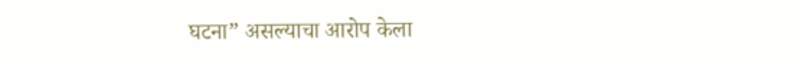घटना” असल्याचा आरोप केला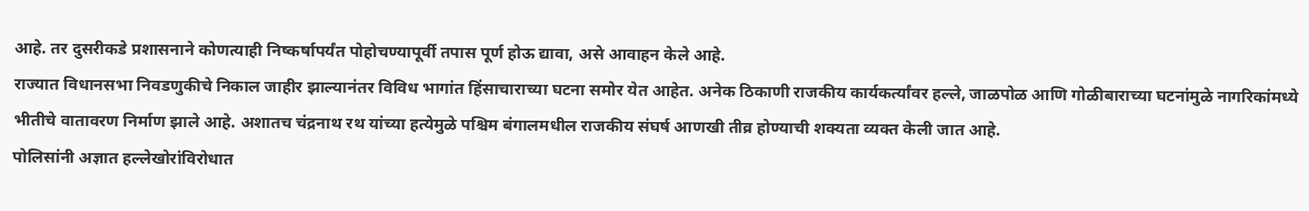आहे. तर दुसरीकडे प्रशासनाने कोणत्याही निष्कर्षापर्यंत पोहोचण्यापूर्वी तपास पूर्ण होऊ द्यावा, असे आवाहन केले आहे.
राज्यात विधानसभा निवडणुकीचे निकाल जाहीर झाल्यानंतर विविध भागांत हिंसाचाराच्या घटना समोर येत आहेत. अनेक ठिकाणी राजकीय कार्यकर्त्यांवर हल्ले, जाळपोळ आणि गोळीबाराच्या घटनांमुळे नागरिकांमध्ये भीतीचे वातावरण निर्माण झाले आहे. अशातच चंद्रनाथ रथ यांच्या हत्येमुळे पश्चिम बंगालमधील राजकीय संघर्ष आणखी तीव्र होण्याची शक्यता व्यक्त केली जात आहे.
पोलिसांनी अज्ञात हल्लेखोरांविरोधात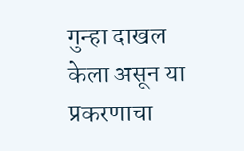गुन्हा दाखल केला असून या प्रकरणाचा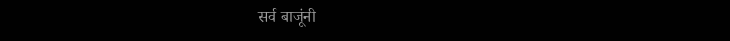सर्व बाजूंनी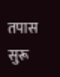तपास सुरू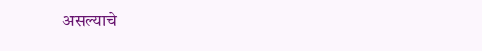असल्याचे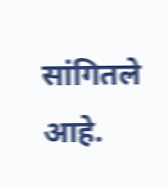सांगितले आहे.